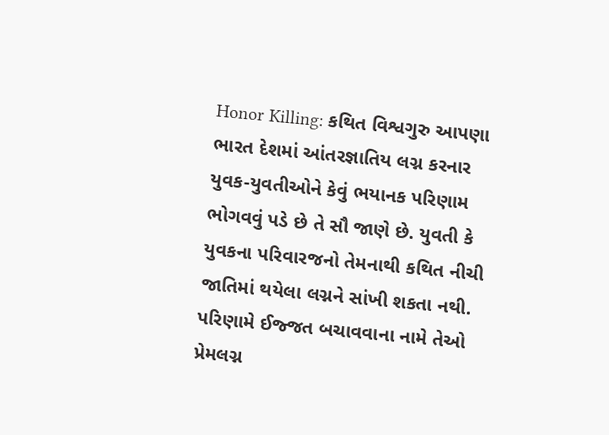Honor Killing: કથિત વિશ્વગુરુ આપણા ભારત દેશમાં આંતરજ્ઞાતિય લગ્ન કરનાર યુવક-યુવતીઓને કેવું ભયાનક પરિણામ ભોગવવું પડે છે તે સૌ જાણે છે. યુવતી કે યુવકના પરિવારજનો તેમનાથી કથિત નીચી જાતિમાં થયેલા લગ્નને સાંખી શકતા નથી. પરિણામે ઈજ્જત બચાવવાના નામે તેઓ પ્રેમલગ્ન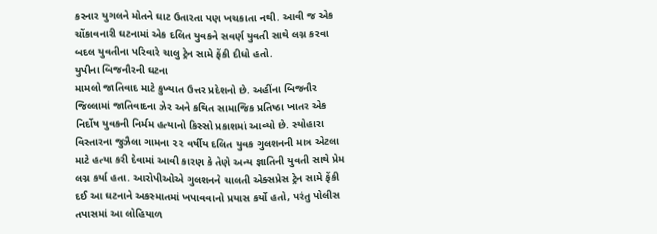કરનાર યુગલને મોતને ઘાટ ઉતારતા પણ ખચકાતા નથી. આવી જ એક ચોંકાવનારી ઘટનામાં એક દલિત યુવકને સવર્ણ યુવતી સાથે લગ્ન કરવા બદલ યુવતીના પરિવારે ચાલુ ટ્રેન સામે ફેંકી દીધો હતો.
યુપીના બિજનૌરની ઘટના
મામલો જાતિવાદ માટે કુખ્યાત ઉત્તર પ્રદેશનો છે. અહીંના બિજનૌર જિલ્લામાં જાતિવાદના ઝેર અને કથિત સામાજિક પ્રતિષ્ઠા ખાતર એક નિર્દોષ યુવકની નિર્મમ હત્યાનો કિસ્સો પ્રકાશમાં આવ્યો છે. સ્યોહારા વિસ્તારના જુઝૈલા ગામના ૨૨ વર્ષીય દલિત યુવક ગુલશનની માત્ર એટલા માટે હત્યા કરી દેવામાં આવી કારણ કે તેણે અન્ય જ્ઞાતિની યુવતી સાથે પ્રેમ લગ્ન કર્યા હતા. આરોપીઓએ ગુલશનને ચાલતી એક્સપ્રેસ ટ્રેન સામે ફેંકી દઈ આ ઘટનાને અકસ્માતમાં ખપાવવાનો પ્રયાસ કર્યો હતો, પરંતુ પોલીસ તપાસમાં આ લોહિયાળ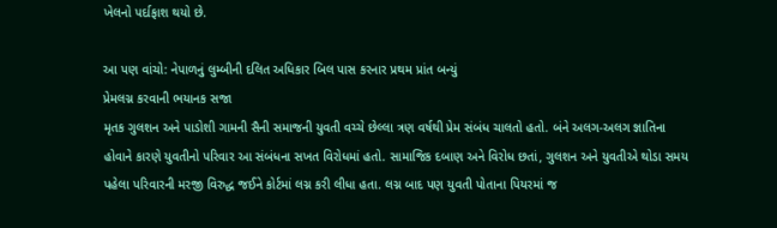ખેલનો પર્દાફાશ થયો છે.

આ પણ વાંચો: નેપાળનું લુમ્બીની દલિત અધિકાર બિલ પાસ કરનાર પ્રથમ પ્રાંત બન્યું
પ્રેમલગ્ન કરવાની ભયાનક સજા
મૃતક ગુલશન અને પાડોશી ગામની સૈની સમાજની યુવતી વચ્ચે છેલ્લા ત્રણ વર્ષથી પ્રેમ સંબંધ ચાલતો હતો. બંને અલગ-અલગ જ્ઞાતિના હોવાને કારણે યુવતીનો પરિવાર આ સંબંધના સખત વિરોધમાં હતો. સામાજિક દબાણ અને વિરોધ છતાં, ગુલશન અને યુવતીએ થોડા સમય પહેલા પરિવારની મરજી વિરુદ્ધ જઈને કોર્ટમાં લગ્ન કરી લીધા હતા. લગ્ન બાદ પણ યુવતી પોતાના પિયરમાં જ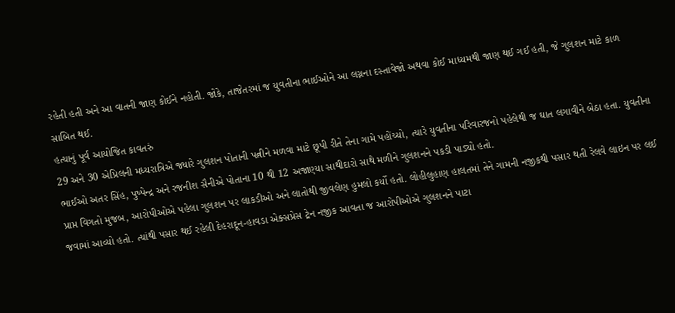રહેતી હતી અને આ વાતની જાણ કોઈને નહોતી. જોકે, તાજેતરમાં જ યુવતીના ભાઈઓને આ લગ્નના દસ્તાવેજો અથવા કોઈ માધ્યમથી જાણ થઈ ગઈ હતી, જે ગુલશન માટે કાળ સાબિત થઈ.
હત્યાનું પૂર્વ આયોજિત કાવતરું
29 અને 30 એપ્રિલની મધ્યરાત્રિએ જ્યારે ગુલશન પોતાની પત્નીને મળવા માટે છૂપી રીતે તેના ગામે પહોંચ્યો, ત્યારે યુવતીના પરિવારજનો પહેલેથી જ ઘાત લગાવીને બેઠા હતા. યુવતીના ભાઈઓ અતર સિંહ, પુષ્પેન્દ્ર અને રજનીશ સૈનીએ પોતાના 10 થી 12 અજાણ્યા સાથીદારો સાથે મળીને ગુલશનને પકડી પાડ્યો હતો.
પ્રાપ્ત વિગતો મુજબ, આરોપીઓએ પહેલા ગુલશન પર લાકડીઓ અને લાતોથી જીવલેણ હુમલો કર્યો હતો. લોહીલુહાણ હાલતમાં તેને ગામની નજીકથી પસાર થતી રેલવે લાઇન પર લઈ જવામાં આવ્યો હતો. ત્યાંથી પસાર થઈ રહેલી દેહરાદૂન-હાવડા એક્સપ્રેસ ટ્રેન નજીક આવતા જ આરોપીઓએ ગુલશનને પાટા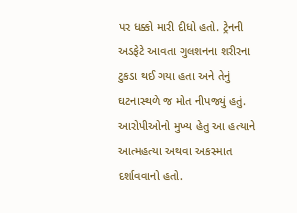પર ધક્કો મારી દીધો હતો. ટ્રેનની અડફેટે આવતા ગુલશનના શરીરના ટુકડા થઈ ગયા હતા અને તેનું ઘટનાસ્થળે જ મોત નીપજ્યું હતું. આરોપીઓનો મુખ્ય હેતુ આ હત્યાને આત્મહત્યા અથવા અકસ્માત દર્શાવવાનો હતો.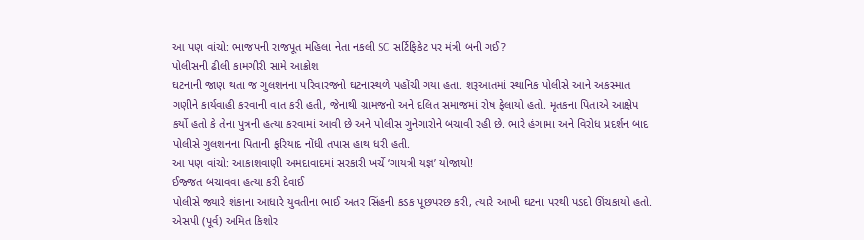આ પણ વાંચો: ભાજપની રાજપૂત મહિલા નેતા નકલી SC સર્ટિફિકેટ પર મંત્રી બની ગઈ?
પોલીસની ઢીલી કામગીરી સામે આક્રોશ
ઘટનાની જાણ થતા જ ગુલશનના પરિવારજનો ઘટનાસ્થળે પહોંચી ગયા હતા. શરૂઆતમાં સ્થાનિક પોલીસે આને અકસ્માત ગણીને કાર્યવાહી કરવાની વાત કરી હતી, જેનાથી ગ્રામજનો અને દલિત સમાજમાં રોષ ફેલાયો હતો. મૃતકના પિતાએ આક્ષેપ કર્યો હતો કે તેના પુત્રની હત્યા કરવામાં આવી છે અને પોલીસ ગુનેગારોને બચાવી રહી છે. ભારે હંગામા અને વિરોધ પ્રદર્શન બાદ પોલીસે ગુલશનના પિતાની ફરિયાદ નોંધી તપાસ હાથ ધરી હતી.
આ પણ વાંચો: આકાશવાણી અમદાવાદમાં સરકારી ખર્ચે ‘ગાયત્રી યજ્ઞ’ યોજાયો!
ઈજ્જત બચાવવા હત્યા કરી દેવાઈ
પોલીસે જ્યારે શંકાના આધારે યુવતીના ભાઈ અતર સિંહની કડક પૂછપરછ કરી, ત્યારે આખી ઘટના પરથી પડદો ઊંચકાયો હતો. એસપી (પૂર્વ) અમિત કિશોર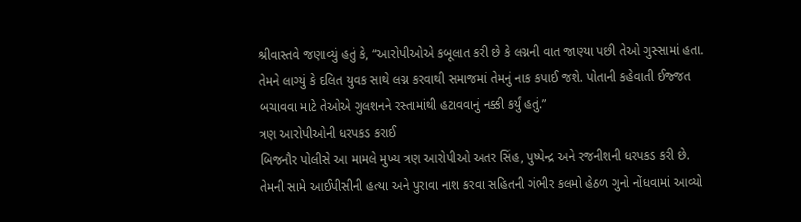શ્રીવાસ્તવે જણાવ્યું હતું કે, “આરોપીઓએ કબૂલાત કરી છે કે લગ્નની વાત જાણ્યા પછી તેઓ ગુસ્સામાં હતા. તેમને લાગ્યું કે દલિત યુવક સાથે લગ્ન કરવાથી સમાજમાં તેમનું નાક કપાઈ જશે. પોતાની કહેવાતી ઈજ્જત બચાવવા માટે તેઓએ ગુલશનને રસ્તામાંથી હટાવવાનું નક્કી કર્યું હતું.”
ત્રણ આરોપીઓની ધરપકડ કરાઈ
બિજનૌર પોલીસે આ મામલે મુખ્ય ત્રણ આરોપીઓ અતર સિંહ, પુષ્પેન્દ્ર અને રજનીશની ધરપકડ કરી છે. તેમની સામે આઈપીસીની હત્યા અને પુરાવા નાશ કરવા સહિતની ગંભીર કલમો હેઠળ ગુનો નોંધવામાં આવ્યો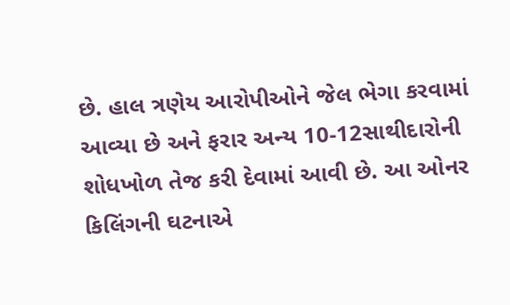છે. હાલ ત્રણેય આરોપીઓને જેલ ભેગા કરવામાં આવ્યા છે અને ફરાર અન્ય 10-12સાથીદારોની શોધખોળ તેજ કરી દેવામાં આવી છે. આ ઓનર કિલિંગની ઘટનાએ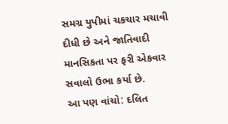સમગ્ર યુપીમાં ચકચાર મચાવી દીધી છે અને જાતિવાદી માનસિકતા પર ફરી એકવાર સવાલો ઉભા કર્યા છે.
આ પણ વાંચો: દલિત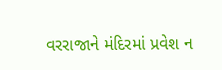વરરાજાને મંદિરમાં પ્રવેશ ન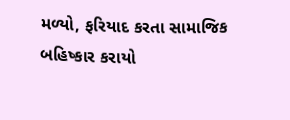મળ્યો, ફરિયાદ કરતા સામાજિક બહિષ્કાર કરાયો